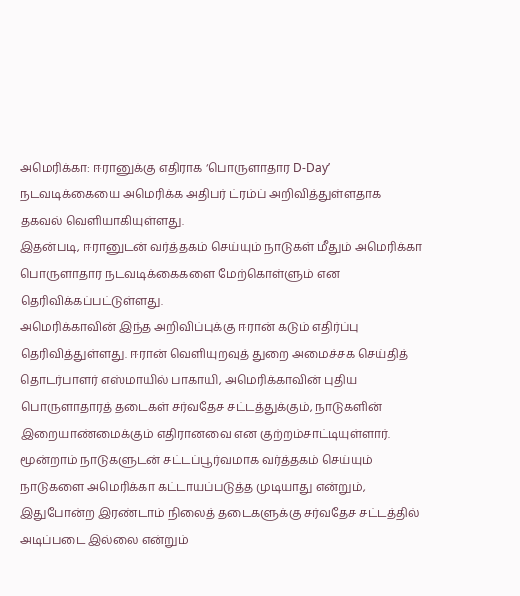அமெரிக்கா: ஈரானுக்கு எதிராக ‘பொருளாதார D-Day’ நடவடிக்கையை அமெரிக்க அதிபர் ட்ரம்ப் அறிவித்துள்ளதாக தகவல் வெளியாகியுள்ளது.
இதன்படி, ஈரானுடன் வர்த்தகம் செய்யும் நாடுகள் மீதும் அமெரிக்கா பொருளாதார நடவடிக்கைகளை மேற்கொள்ளும் என தெரிவிக்கப்பட்டுள்ளது.
அமெரிக்காவின் இந்த அறிவிப்புக்கு ஈரான் கடும் எதிர்ப்பு தெரிவித்துள்ளது. ஈரான் வெளியுறவுத் துறை அமைச்சக செய்தித் தொடர்பாளர் எஸ்மாயில் பாகாயி, அமெரிக்காவின் புதிய பொருளாதாரத் தடைகள் சர்வதேச சட்டத்துக்கும், நாடுகளின் இறையாண்மைக்கும் எதிரானவை என குற்றம்சாட்டியுள்ளார்.
மூன்றாம் நாடுகளுடன் சட்டப்பூர்வமாக வர்த்தகம் செய்யும் நாடுகளை அமெரிக்கா கட்டாயப்படுத்த முடியாது என்றும், இதுபோன்ற இரண்டாம் நிலைத் தடைகளுக்கு சர்வதேச சட்டத்தில் அடிப்படை இல்லை என்றும்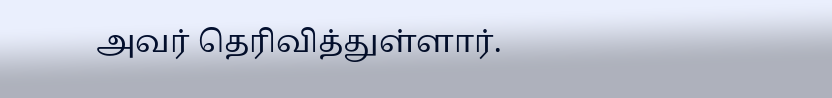அவர் தெரிவித்துள்ளார்.